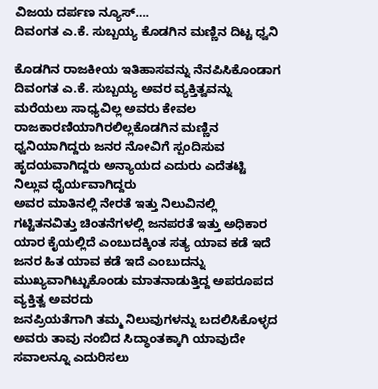ವಿಜಯ ದರ್ಪಣ ನ್ಯೂಸ್….
ದಿವಂಗತ ಎ.ಕೆ. ಸುಬ್ಬಯ್ಯ ಕೊಡಗಿನ ಮಣ್ಣಿನ ದಿಟ್ಟ ಧ್ವನಿ

ಕೊಡಗಿನ ರಾಜಕೀಯ ಇತಿಹಾಸವನ್ನು ನೆನಪಿಸಿಕೊಂಡಾಗ ದಿವಂಗತ ಎ.ಕೆ. ಸುಬ್ಬಯ್ಯ ಅವರ ವ್ಯಕ್ತಿತ್ವವನ್ನು ಮರೆಯಲು ಸಾಧ್ಯವಿಲ್ಲ ಅವರು ಕೇವಲ ರಾಜಕಾರಣಿಯಾಗಿರಲಿಲ್ಲಕೊಡಗಿನ ಮಣ್ಣಿನ ಧ್ವನಿಯಾಗಿದ್ದರು ಜನರ ನೋವಿಗೆ ಸ್ಪಂದಿಸುವ ಹೃದಯವಾಗಿದ್ದರು ಅನ್ಯಾಯದ ಎದುರು ಎದೆತಟ್ಟಿ ನಿಲ್ಲುವ ಧೈರ್ಯವಾಗಿದ್ದರು
ಅವರ ಮಾತಿನಲ್ಲಿ ನೇರತೆ ಇತ್ತು ನಿಲುವಿನಲ್ಲಿ ಗಟ್ಟಿತನವಿತ್ತು ಚಿಂತನೆಗಳಲ್ಲಿ ಜನಪರತೆ ಇತ್ತು ಅಧಿಕಾರ ಯಾರ ಕೈಯಲ್ಲಿದೆ ಎಂಬುದಕ್ಕಿಂತ ಸತ್ಯ ಯಾವ ಕಡೆ ಇದೆ ಜನರ ಹಿತ ಯಾವ ಕಡೆ ಇದೆ ಎಂಬುದನ್ನು ಮುಖ್ಯವಾಗಿಟ್ಟುಕೊಂಡು ಮಾತನಾಡುತ್ತಿದ್ದ ಅಪರೂಪದ ವ್ಯಕ್ತಿತ್ವ ಅವರದು
ಜನಪ್ರಿಯತೆಗಾಗಿ ತಮ್ಮ ನಿಲುವುಗಳನ್ನು ಬದಲಿಸಿಕೊಳ್ಳದ ಅವರು ತಾವು ನಂಬಿದ ಸಿದ್ಧಾಂತಕ್ಕಾಗಿ ಯಾವುದೇ ಸವಾಲನ್ನೂ ಎದುರಿಸಲು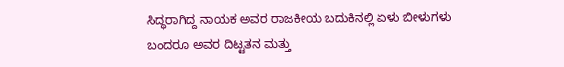ಸಿದ್ಧರಾಗಿದ್ದ ನಾಯಕ ಅವರ ರಾಜಕೀಯ ಬದುಕಿನಲ್ಲಿ ಏಳು ಬೀಳುಗಳು ಬಂದರೂ ಅವರ ದಿಟ್ಟತನ ಮತ್ತು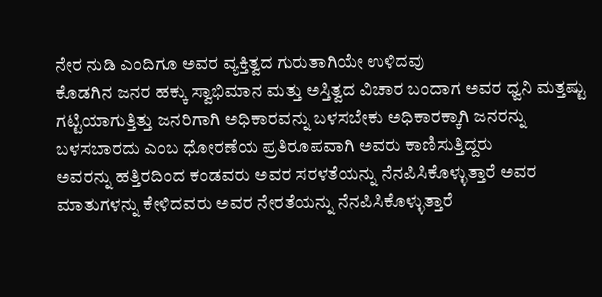ನೇರ ನುಡಿ ಎಂದಿಗೂ ಅವರ ವ್ಯಕ್ತಿತ್ವದ ಗುರುತಾಗಿಯೇ ಉಳಿದವು
ಕೊಡಗಿನ ಜನರ ಹಕ್ಕು ಸ್ವಾಭಿಮಾನ ಮತ್ತು ಅಸ್ತಿತ್ವದ ವಿಚಾರ ಬಂದಾಗ ಅವರ ಧ್ವನಿ ಮತ್ತಷ್ಟು ಗಟ್ಟಿಯಾಗುತ್ತಿತ್ತು ಜನರಿಗಾಗಿ ಅಧಿಕಾರವನ್ನು ಬಳಸಬೇಕು ಅಧಿಕಾರಕ್ಕಾಗಿ ಜನರನ್ನು ಬಳಸಬಾರದು ಎಂಬ ಧೋರಣೆಯ ಪ್ರತಿರೂಪವಾಗಿ ಅವರು ಕಾಣಿಸುತ್ತಿದ್ದರು
ಅವರನ್ನು ಹತ್ತಿರದಿಂದ ಕಂಡವರು ಅವರ ಸರಳತೆಯನ್ನು ನೆನಪಿಸಿಕೊಳ್ಳುತ್ತಾರೆ ಅವರ ಮಾತುಗಳನ್ನು ಕೇಳಿದವರು ಅವರ ನೇರತೆಯನ್ನು ನೆನಪಿಸಿಕೊಳ್ಳುತ್ತಾರೆ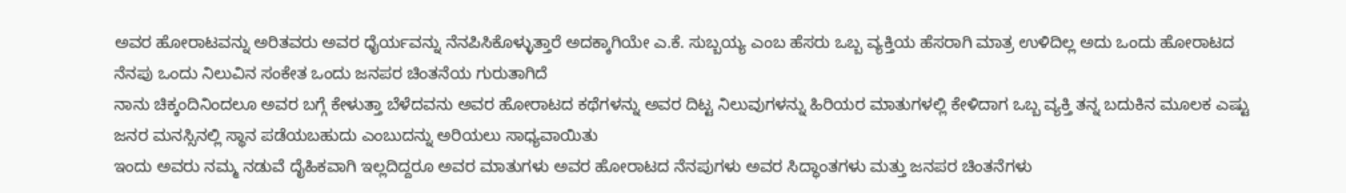ಅವರ ಹೋರಾಟವನ್ನು ಅರಿತವರು ಅವರ ಧೈರ್ಯವನ್ನು ನೆನಪಿಸಿಕೊಳ್ಳುತ್ತಾರೆ ಅದಕ್ಕಾಗಿಯೇ ಎ.ಕೆ. ಸುಬ್ಬಯ್ಯ ಎಂಬ ಹೆಸರು ಒಬ್ಬ ವ್ಯಕ್ತಿಯ ಹೆಸರಾಗಿ ಮಾತ್ರ ಉಳಿದಿಲ್ಲ ಅದು ಒಂದು ಹೋರಾಟದ ನೆನಪು ಒಂದು ನಿಲುವಿನ ಸಂಕೇತ ಒಂದು ಜನಪರ ಚಿಂತನೆಯ ಗುರುತಾಗಿದೆ
ನಾನು ಚಿಕ್ಕಂದಿನಿಂದಲೂ ಅವರ ಬಗ್ಗೆ ಕೇಳುತ್ತಾ ಬೆಳೆದವನು ಅವರ ಹೋರಾಟದ ಕಥೆಗಳನ್ನು ಅವರ ದಿಟ್ಟ ನಿಲುವುಗಳನ್ನು ಹಿರಿಯರ ಮಾತುಗಳಲ್ಲಿ ಕೇಳಿದಾಗ ಒಬ್ಬ ವ್ಯಕ್ತಿ ತನ್ನ ಬದುಕಿನ ಮೂಲಕ ಎಷ್ಟು ಜನರ ಮನಸ್ಸಿನಲ್ಲಿ ಸ್ಥಾನ ಪಡೆಯಬಹುದು ಎಂಬುದನ್ನು ಅರಿಯಲು ಸಾಧ್ಯವಾಯಿತು
ಇಂದು ಅವರು ನಮ್ಮ ನಡುವೆ ದೈಹಿಕವಾಗಿ ಇಲ್ಲದಿದ್ದರೂ ಅವರ ಮಾತುಗಳು ಅವರ ಹೋರಾಟದ ನೆನಪುಗಳು ಅವರ ಸಿದ್ಧಾಂತಗಳು ಮತ್ತು ಜನಪರ ಚಿಂತನೆಗಳು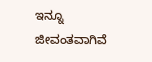ಇನ್ನೂ ಜೀವಂತವಾಗಿವೆ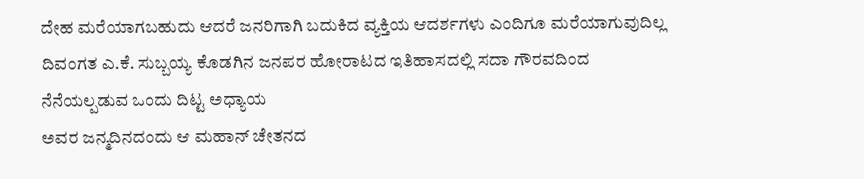ದೇಹ ಮರೆಯಾಗಬಹುದು ಆದರೆ ಜನರಿಗಾಗಿ ಬದುಕಿದ ವ್ಯಕ್ತಿಯ ಆದರ್ಶಗಳು ಎಂದಿಗೂ ಮರೆಯಾಗುವುದಿಲ್ಲ
ದಿವಂಗತ ಎ.ಕೆ. ಸುಬ್ಬಯ್ಯ ಕೊಡಗಿನ ಜನಪರ ಹೋರಾಟದ ಇತಿಹಾಸದಲ್ಲಿ ಸದಾ ಗೌರವದಿಂದ ನೆನೆಯಲ್ಪಡುವ ಒಂದು ದಿಟ್ಟ ಅಧ್ಯಾಯ
ಅವರ ಜನ್ಮದಿನದಂದು ಆ ಮಹಾನ್ ಚೇತನದ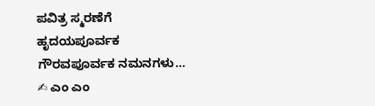ಪವಿತ್ರ ಸ್ಮರಣೆಗೆ ಹೃದಯಪೂರ್ವಕ ಗೌರವಪೂರ್ವಕ ನಮನಗಳು…
✍ ಎಂ ಎಂ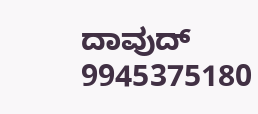ದಾವುದ್
9945375180